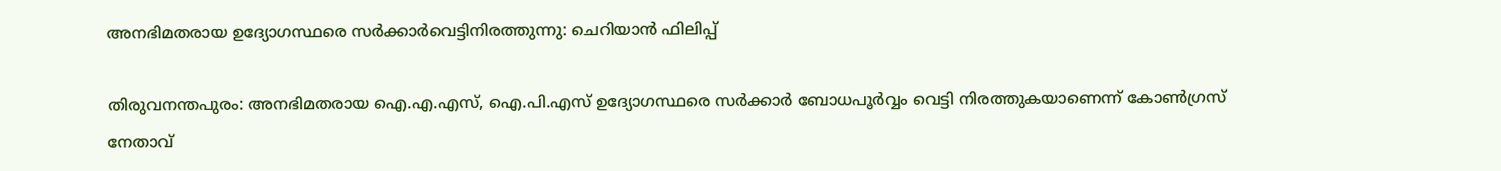അനഭിമതരായ ഉദ്യോഗസ്ഥരെ സര്‍ക്കാര്‍വെട്ടിനിരത്തുന്നു: ചെറിയാന്‍ ഫിലിപ്പ്

തിരുവനന്തപുരം: അനഭിമതരായ ഐ.എ.എസ്, ഐ.പി.എസ് ഉദ്യോഗസ്ഥരെ സര്‍ക്കാര്‍ ബോധപൂര്‍വ്വം വെട്ടി നിരത്തുകയാണെന്ന് കോണ്‍ഗ്രസ് നേതാവ്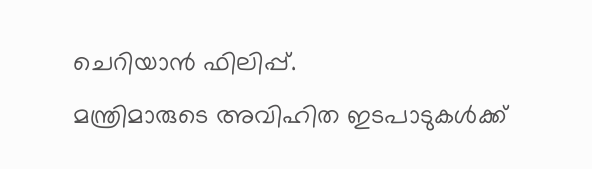ചെറിയാന്‍ ഫിലിപ്പ്.
മന്ത്രിമാരുടെ അവിഹിത ഇടപാടുകള്‍ക്ക്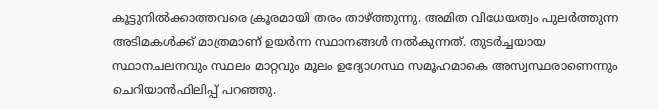കൂട്ടുനില്‍ക്കാത്തവരെ ക്രൂരമായി തരം താഴ്ത്തുന്നു. അമിത വിധേയത്വം പുലര്‍ത്തുന്ന അടിമകള്‍ക്ക് മാത്രമാണ് ഉയര്‍ന്ന സ്ഥാനങ്ങള്‍ നല്‍കുന്നത്. തുടര്‍ച്ചയായ സ്ഥാനചലനവും സ്ഥലം മാറ്റവും മൂലം ഉദ്യോഗസ്ഥ സമൂഹമാകെ അസ്വസ്ഥരാണെന്നും ചെറിയാന്‍ഫിലിപ്പ് പറഞ്ഞു.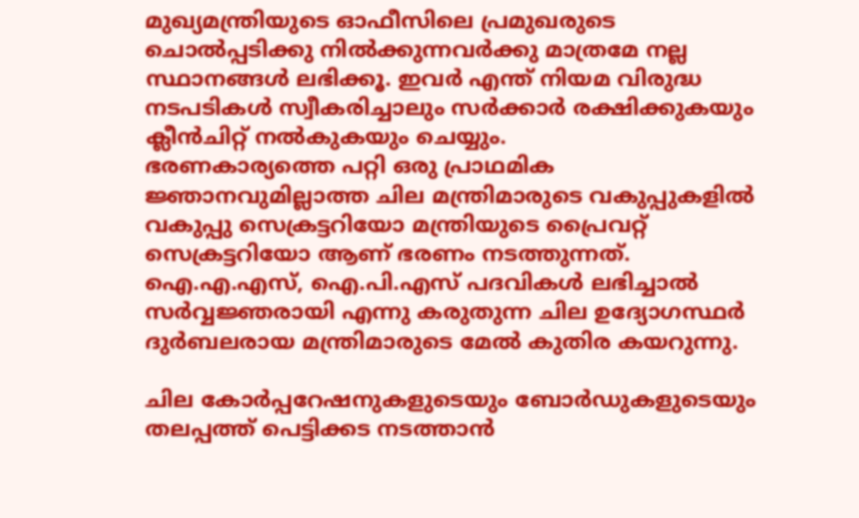മുഖ്യമന്ത്രിയുടെ ഓഫീസിലെ പ്രമുഖരുടെ ചൊല്‍പ്പടിക്കു നില്‍ക്കുന്നവര്‍ക്കു മാത്രമേ നല്ല സ്ഥാനങ്ങള്‍ ലഭിക്കൂ. ഇവര്‍ എന്ത് നിയമ വിരുദ്ധ നടപടികള്‍ സ്വീകരിച്ചാലും സര്‍ക്കാര്‍ രക്ഷിക്കുകയും ക്ലീന്‍ചിറ്റ് നല്‍കുകയും ചെയ്യും.
ഭരണകാര്യത്തെ പറ്റി ഒരു പ്രാഥമിക ജ്ഞാനവുമില്ലാത്ത ചില മന്ത്രിമാരുടെ വകുപ്പുകളില്‍ വകുപ്പു സെക്രട്ടറിയോ മന്ത്രിയുടെ പ്രൈവറ്റ് സെക്രട്ടറിയോ ആണ് ഭരണം നടത്തുന്നത്. ഐ.എ.എസ്, ഐ.പി.എസ് പദവികള്‍ ലഭിച്ചാല്‍ സര്‍വ്വജ്ഞരായി എന്നു കരുതുന്ന ചില ഉദ്യോഗസ്ഥര്‍ ദുര്‍ബലരായ മന്ത്രിമാരുടെ മേല്‍ കുതിര കയറുന്നു.

ചില കോര്‍പ്പറേഷനുകളുടെയും ബോര്‍ഡുകളുടെയും തലപ്പത്ത് പെട്ടിക്കട നടത്താന്‍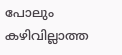പോലും കഴിവില്ലാത്ത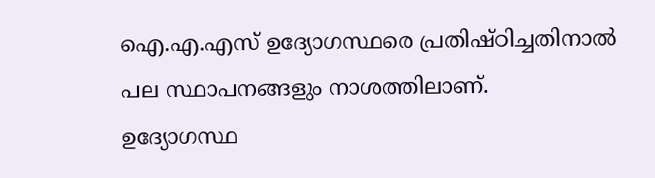ഐ.എ.എസ് ഉദ്യോഗസ്ഥരെ പ്രതിഷ്ഠിച്ചതിനാല്‍ പല സ്ഥാപനങ്ങളും നാശത്തിലാണ്.
ഉദ്യോഗസ്ഥ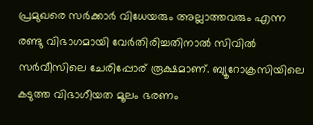പ്രമുഖരെ സര്‍ക്കാര്‍ വിധേയരും അല്ലാത്തവരും എന്ന രണ്ടു വിഭാഗമായി വേര്‍തിരിച്ചതിനാല്‍ സിവില്‍ സര്‍വീസിലെ ചേരിപ്പോര് രൂക്ഷമാണ്. ബ്യൂറോക്രസിയിലെ കടുത്ത വിഭാഗീയത മൂലം ഭരണം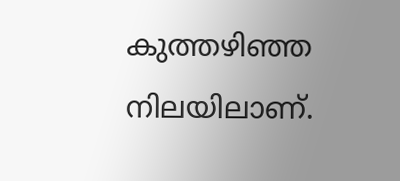കുത്തഴിഞ്ഞ നിലയിലാണ്.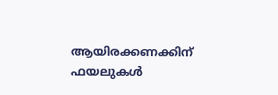ആയിരക്കണക്കിന് ഫയലുകള്‍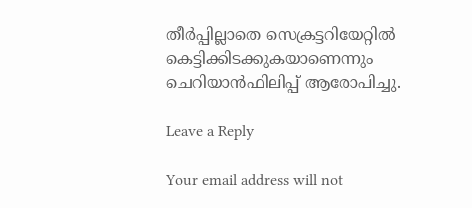തീര്‍പ്പില്ലാതെ സെക്രട്ടറിയേറ്റില്‍ കെട്ടിക്കിടക്കുകയാണെന്നും ചെറിയാന്‍ഫിലിപ്പ് ആരോപിച്ചു.

Leave a Reply

Your email address will not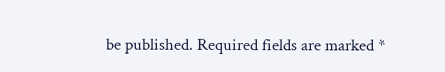be published. Required fields are marked *